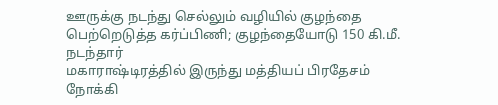ஊருக்கு நடந்து செல்லும் வழியில் குழந்தை பெற்றெடுத்த கர்ப்பிணி; குழந்தையோடு 150 கி.மீ. நடந்தார்
மகாராஷ்டிரத்தில் இருந்து மத்தியப் பிரதேசம் நோக்கி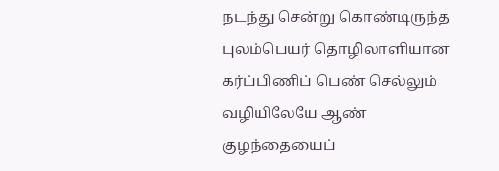நடந்து சென்று கொண்டிருந்த புலம்பெயர் தொழிலாளியான கர்ப்பிணிப் பெண் செல்லும் வழியிலேயே ஆண் குழந்தையைப்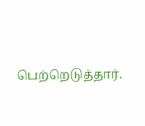பெற்றெடுத்தார்.